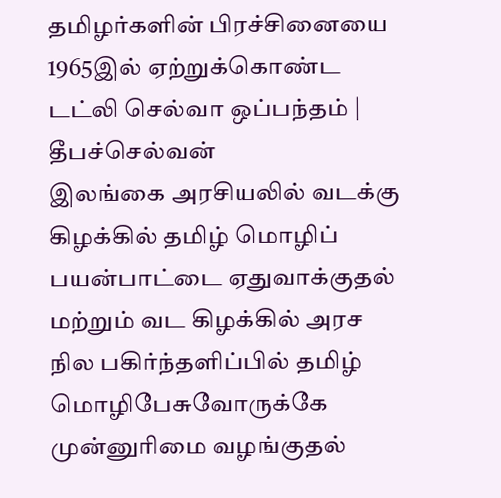தமிழர்களின் பிரச்சினையை 1965இல் ஏற்றுக்கொண்ட டட்லி செல்வா ஒப்பந்தம் | தீபச்செல்வன்
இலங்கை அரசியலில் வடக்கு கிழக்கில் தமிழ் மொழிப் பயன்பாட்டை ஏதுவாக்குதல் மற்றும் வட கிழக்கில் அரச நில பகிர்ந்தளிப்பில் தமிழ் மொழிபேசுவோருக்கே முன்னுரிமை வழங்குதல்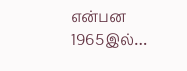என்பன 1965இல்…